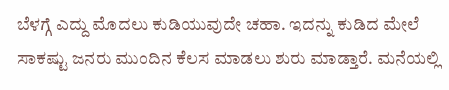ಬೆಳಗ್ಗೆ ಎದ್ದು ಮೊದಲು ಕುಡಿಯುವುದೇ ಚಹಾ. ಇದನ್ನು ಕುಡಿದ ಮೇಲೆ ಸಾಕಷ್ಟು ಜನರು ಮುಂದಿನ ಕೆಲಸ ಮಾಡಲು ಶುರು ಮಾಡ್ತಾರೆ. ಮನೆಯಲ್ಲಿ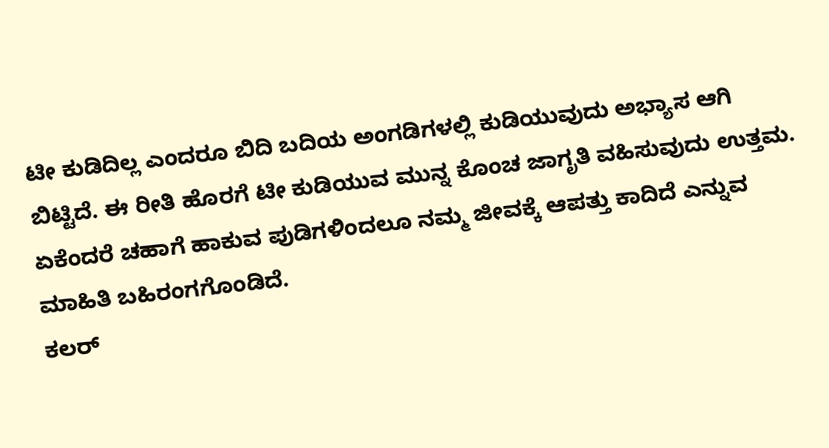ಟೀ ಕುಡಿದಿಲ್ಲ ಎಂದರೂ ಬಿದಿ ಬದಿಯ ಅಂಗಡಿಗಳಲ್ಲಿ ಕುಡಿಯುವುದು ಅಭ್ಯಾಸ ಆಗಿ ಬಿಟ್ಟಿದೆ. ಈ ರೀತಿ ಹೊರಗೆ ಟೀ ಕುಡಿಯುವ ಮುನ್ನ ಕೊಂಚ ಜಾಗೃತಿ ವಹಿಸುವುದು ಉತ್ತಮ. ಏಕೆಂದರೆ ಚಹಾಗೆ ಹಾಕುವ ಪುಡಿಗಳಿಂದಲೂ ನಮ್ಮ ಜೀವಕ್ಕೆ ಆಪತ್ತು ಕಾದಿದೆ ಎನ್ನುವ ಮಾಹಿತಿ ಬಹಿರಂಗಗೊಂಡಿದೆ.
ಕಲರ್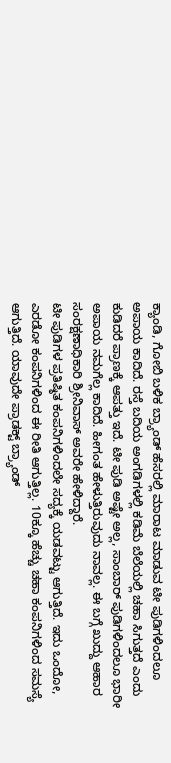ಕ್ಯಾಂಡಿ, ಗೋಬಿ ಬಳಿಕ ಬ್ರ್ಯಾಂಡ್ ಹೆಸರಲ್ಲಿ ಮಾರಾಟ ಮಾಡುವ ಟೀ ಪುಡಿಗಳಿಂದಲೂ ಅಪಾಯ ಕಾದಿದೆ. ರಸ್ತೆ ಬದಿಯ ಅಂಗಡಿಗಳಲ್ಲಿ ಕಡಿಮೆ ಬೆಲೆಯಲ್ಲಿ ಚಹಾ ಸಿಗುತ್ತದೆ ಎಂದು ಕುಡಿದರೆ ಪ್ರಾಣಕ್ಕೆ ಆಪತ್ತು ಇದೆ. ಟೀ ಪುಡಿ ಅಷ್ಟೇ ಅಲ್ಲ, ಸಾಂಬಾರ್ ಪುಡಿಗಳಿಂದಲೂ ಭಾರೀ ಅಪಾಯ ನಮಗೆಲ್ಲ ಕಾದಿದೆ. ಹೀಗಂತ ಹೇಳುತ್ತಿರುವುದು ನಾವಲ್ಲ. ಈ ಬಗ್ಗೆ ಖುದ್ದು ಆಹಾರ ಸಂರಕ್ಷಣಾಧಿಕಾರಿ ಶ್ರೀನಿವಾಸ್ ಅವರೇ ಹೇಳಿದ್ದಾರೆ.
ಟೀ ಪುಡಿಗಳ ಪ್ರತಿಷ್ಠಿತ ಕಂಪನಿಗಳಿಂದಲೇ ಸದ್ಯಕ್ಕೆ ಯಡವಟ್ಟು ಆಗುತ್ತಿದೆ. ಇದು ಒಂದೋ, ಎರಡೋ ಕಂಪನಿಗಳಿಂದ ಈ ರೀತಿ ಆಗುತ್ತಿಲ್ಲ. 10ಕ್ಕೂ ಹೆಚ್ಚು ಚಹಾ ಕಂಪನಿಗಳಿಂದ ಸಮಸ್ಯೆ ಆಗುತ್ತಿದೆ. ಯಾವುದೇ ಪ್ರಾಡಕ್ಟ್ ಬ್ರ್ಯಾಂಡ್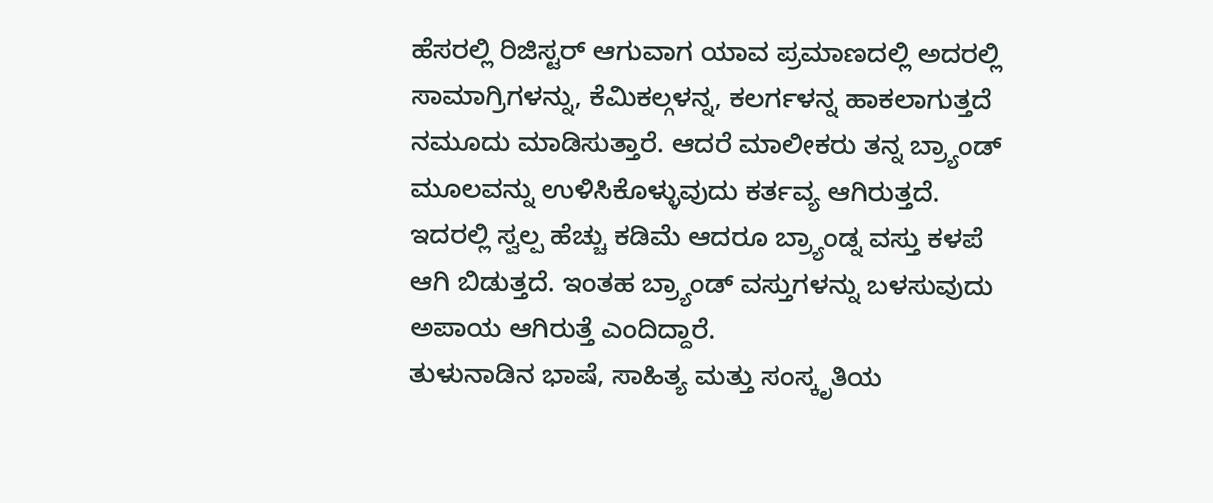ಹೆಸರಲ್ಲಿ ರಿಜಿಸ್ಟರ್ ಆಗುವಾಗ ಯಾವ ಪ್ರಮಾಣದಲ್ಲಿ ಅದರಲ್ಲಿ ಸಾಮಾಗ್ರಿಗಳನ್ನು, ಕೆಮಿಕಲ್ಗಳನ್ನ, ಕಲರ್ಗಳನ್ನ ಹಾಕಲಾಗುತ್ತದೆ ನಮೂದು ಮಾಡಿಸುತ್ತಾರೆ. ಆದರೆ ಮಾಲೀಕರು ತನ್ನ ಬ್ರ್ಯಾಂಡ್ ಮೂಲವನ್ನು ಉಳಿಸಿಕೊಳ್ಳುವುದು ಕರ್ತವ್ಯ ಆಗಿರುತ್ತದೆ. ಇದರಲ್ಲಿ ಸ್ವಲ್ಪ ಹೆಚ್ಚು ಕಡಿಮೆ ಆದರೂ ಬ್ರ್ಯಾಂಡ್ನ ವಸ್ತು ಕಳಪೆ ಆಗಿ ಬಿಡುತ್ತದೆ. ಇಂತಹ ಬ್ರ್ಯಾಂಡ್ ವಸ್ತುಗಳನ್ನು ಬಳಸುವುದು ಅಪಾಯ ಆಗಿರುತ್ತೆ ಎಂದಿದ್ದಾರೆ.
ತುಳುನಾಡಿನ ಭಾಷೆ, ಸಾಹಿತ್ಯ ಮತ್ತು ಸಂಸ್ಕೃತಿಯ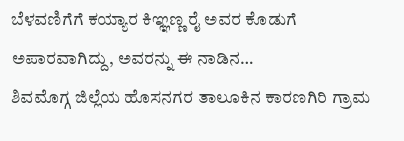ಬೆಳವಣಿಗೆಗೆ ಕಯ್ಯಾರ ಕಿಞ್ಞಣ್ಣ ರೈ ಅವರ ಕೊಡುಗೆ ಅಪಾರವಾಗಿದ್ದು, ಅವರನ್ನು ಈ ನಾಡಿನ…
ಶಿವಮೊಗ್ಗ ಜಿಲ್ಲೆಯ ಹೊಸನಗರ ತಾಲೂಕಿನ ಕಾರಣಗಿರಿ ಗ್ರಾಮ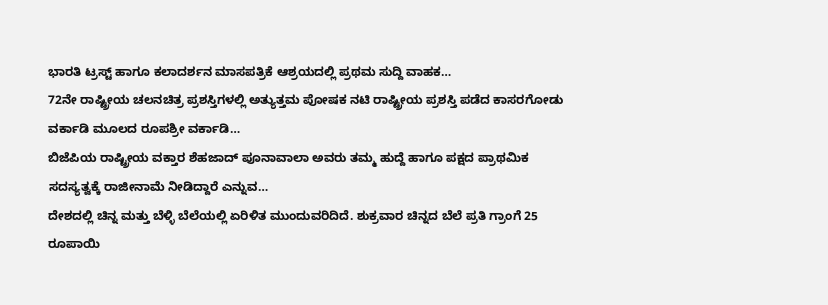ಭಾರತಿ ಟ್ರಸ್ಟ್ ಹಾಗೂ ಕಲಾದರ್ಶನ ಮಾಸಪತ್ರಿಕೆ ಆಶ್ರಯದಲ್ಲಿ ಪ್ರಥಮ ಸುದ್ದಿ ವಾಹಕ…
72ನೇ ರಾಷ್ಟ್ರೀಯ ಚಲನಚಿತ್ರ ಪ್ರಶಸ್ತಿಗಳಲ್ಲಿ ಅತ್ಯುತ್ತಮ ಪೋಷಕ ನಟಿ ರಾಷ್ಟ್ರೀಯ ಪ್ರಶಸ್ತಿ ಪಡೆದ ಕಾಸರಗೋಡು ವರ್ಕಾಡಿ ಮೂಲದ ರೂಪಶ್ರೀ ವರ್ಕಾಡಿ…
ಬಿಜೆಪಿಯ ರಾಷ್ಟ್ರೀಯ ವಕ್ತಾರ ಶೆಹಜಾದ್ ಪೂನಾವಾಲಾ ಅವರು ತಮ್ಮ ಹುದ್ದೆ ಹಾಗೂ ಪಕ್ಷದ ಪ್ರಾಥಮಿಕ ಸದಸ್ಯತ್ವಕ್ಕೆ ರಾಜೀನಾಮೆ ನೀಡಿದ್ದಾರೆ ಎನ್ನುವ…
ದೇಶದಲ್ಲಿ ಚಿನ್ನ ಮತ್ತು ಬೆಳ್ಳಿ ಬೆಲೆಯಲ್ಲಿ ಏರಿಳಿತ ಮುಂದುವರಿದಿದೆ. ಶುಕ್ರವಾರ ಚಿನ್ನದ ಬೆಲೆ ಪ್ರತಿ ಗ್ರಾಂಗೆ 25 ರೂಪಾಯಿ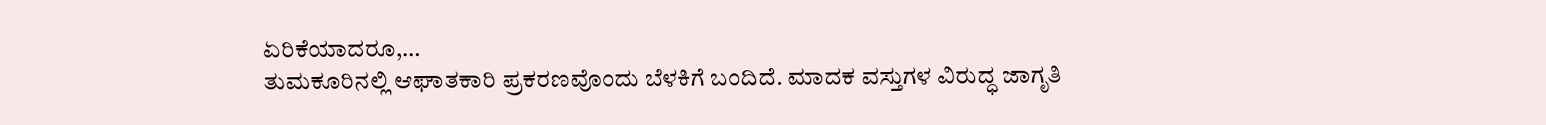ಏರಿಕೆಯಾದರೂ,…
ತುಮಕೂರಿನಲ್ಲಿ ಆಘಾತಕಾರಿ ಪ್ರಕರಣವೊಂದು ಬೆಳಕಿಗೆ ಬಂದಿದೆ. ಮಾದಕ ವಸ್ತುಗಳ ವಿರುದ್ಧ ಜಾಗೃತಿ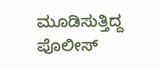ಮೂಡಿಸುತ್ತಿದ್ದ ಪೊಲೀಸ್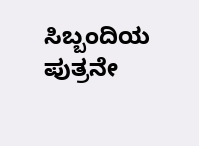ಸಿಬ್ಬಂದಿಯ ಪುತ್ರನೇ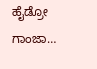ಹೈಡ್ರೋ ಗಾಂಜಾ…